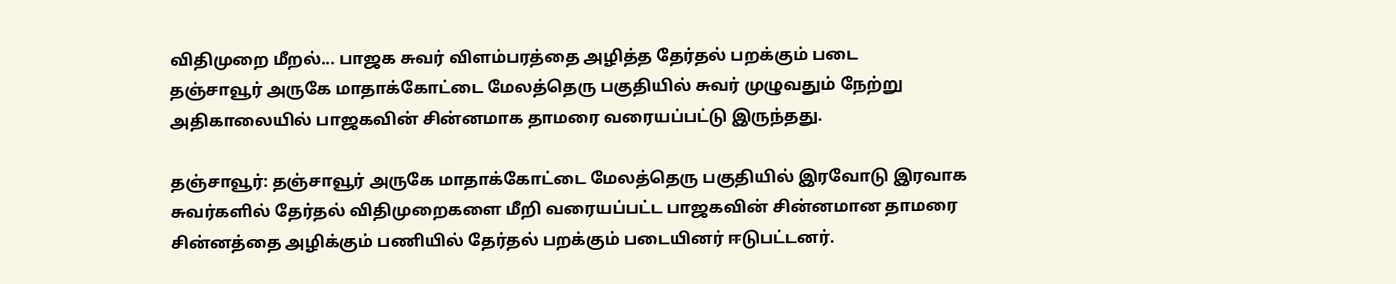விதிமுறை மீறல்... பாஜக சுவர் விளம்பரத்தை அழித்த தேர்தல் பறக்கும் படை
தஞ்சாவூர் அருகே மாதாக்கோட்டை மேலத்தெரு பகுதியில் சுவர் முழுவதும் நேற்று அதிகாலையில் பாஜகவின் சின்னமாக தாமரை வரையப்பட்டு இருந்தது.

தஞ்சாவூர்: தஞ்சாவூர் அருகே மாதாக்கோட்டை மேலத்தெரு பகுதியில் இரவோடு இரவாக சுவர்களில் தேர்தல் விதிமுறைகளை மீறி வரையப்பட்ட பாஜகவின் சின்னமான தாமரை சின்னத்தை அழிக்கும் பணியில் தேர்தல் பறக்கும் படையினர் ஈடுபட்டனர்.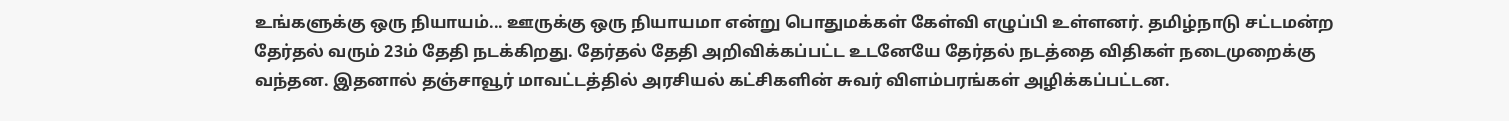உங்களுக்கு ஒரு நியாயம்... ஊருக்கு ஒரு நியாயமா என்று பொதுமக்கள் கேள்வி எழுப்பி உள்ளனர். தமிழ்நாடு சட்டமன்ற தேர்தல் வரும் 23ம் தேதி நடக்கிறது. தேர்தல் தேதி அறிவிக்கப்பட்ட உடனேயே தேர்தல் நடத்தை விதிகள் நடைமுறைக்கு வந்தன. இதனால் தஞ்சாவூர் மாவட்டத்தில் அரசியல் கட்சிகளின் சுவர் விளம்பரங்கள் அழிக்கப்பட்டன.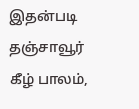இதன்படி தஞ்சாவூர் கீழ் பாலம்,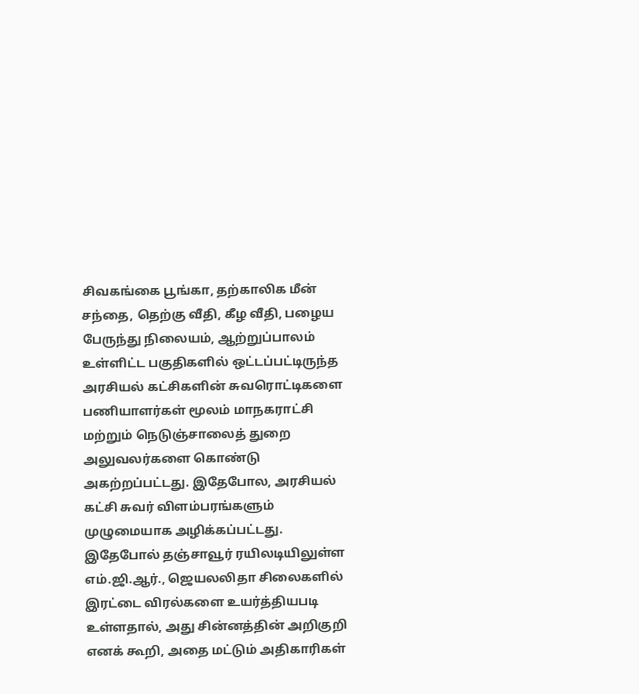சிவகங்கை பூங்கா, தற்காலிக மீன் சந்தை, தெற்கு வீதி, கீழ வீதி, பழைய பேருந்து நிலையம், ஆற்றுப்பாலம் உள்ளிட்ட பகுதிகளில் ஒட்டப்பட்டிருந்த அரசியல் கட்சிகளின் சுவரொட்டிகளை பணியாளர்கள் மூலம் மாநகராட்சி மற்றும் நெடுஞ்சாலைத் துறை அலுவலர்களை கொண்டு அகற்றப்பட்டது. இதேபோல, அரசியல் கட்சி சுவர் விளம்பரங்களும் முழுமையாக அழிக்கப்பட்டது.
இதேபோல் தஞ்சாவூர் ரயிலடியிலுள்ள எம்.ஜி.ஆர்., ஜெயலலிதா சிலைகளில் இரட்டை விரல்களை உயர்த்தியபடி உள்ளதால், அது சின்னத்தின் அறிகுறி எனக் கூறி, அதை மட்டும் அதிகாரிகள்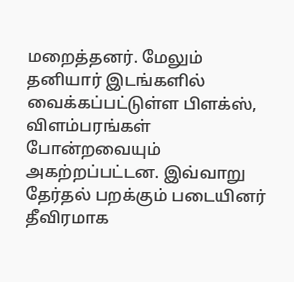மறைத்தனர். மேலும் தனியார் இடங்களில் வைக்கப்பட்டுள்ள பிளக்ஸ், விளம்பரங்கள் போன்றவையும் அகற்றப்பட்டன. இவ்வாறு தேர்தல் பறக்கும் படையினர் தீவிரமாக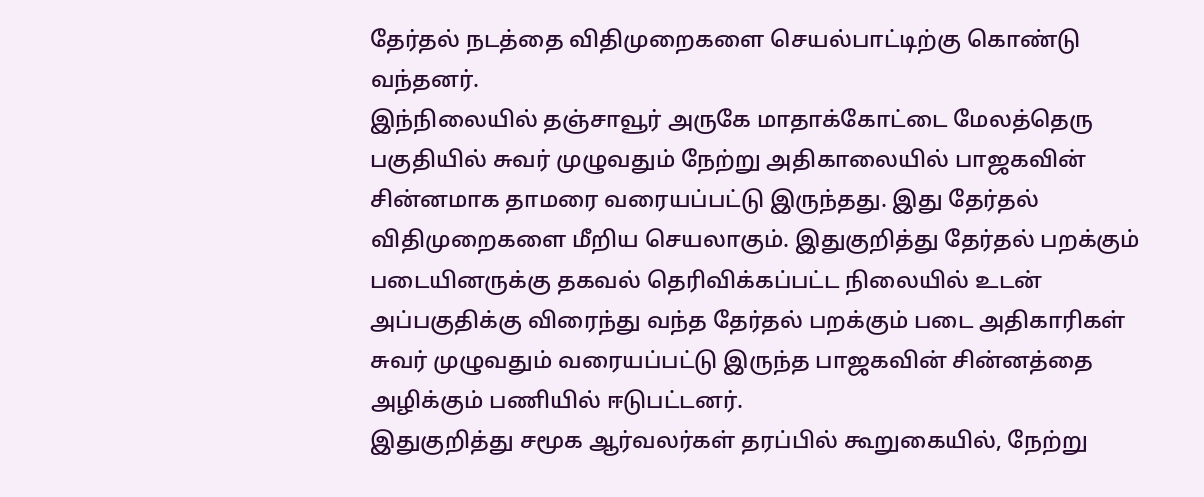தேர்தல் நடத்தை விதிமுறைகளை செயல்பாட்டிற்கு கொண்டு வந்தனர்.
இந்நிலையில் தஞ்சாவூர் அருகே மாதாக்கோட்டை மேலத்தெரு பகுதியில் சுவர் முழுவதும் நேற்று அதிகாலையில் பாஜகவின் சின்னமாக தாமரை வரையப்பட்டு இருந்தது. இது தேர்தல் விதிமுறைகளை மீறிய செயலாகும். இதுகுறித்து தேர்தல் பறக்கும் படையினருக்கு தகவல் தெரிவிக்கப்பட்ட நிலையில் உடன் அப்பகுதிக்கு விரைந்து வந்த தேர்தல் பறக்கும் படை அதிகாரிகள் சுவர் முழுவதும் வரையப்பட்டு இருந்த பாஜகவின் சின்னத்தை அழிக்கும் பணியில் ஈடுபட்டனர்.
இதுகுறித்து சமூக ஆர்வலர்கள் தரப்பில் கூறுகையில், நேற்று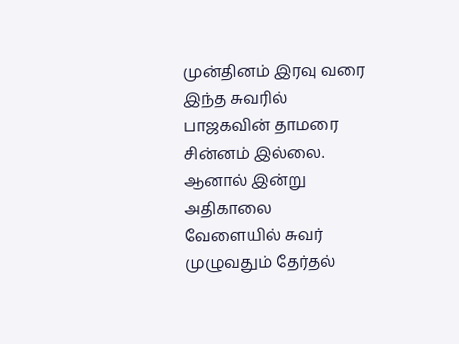முன்தினம் இரவு வரை இந்த சுவரில் பாஜகவின் தாமரை சின்னம் இல்லை. ஆனால் இன்று அதிகாலை வேளையில் சுவர் முழுவதும் தேர்தல்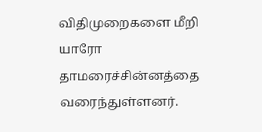விதிமுறைகளை மீறி யாரோ தாமரைச்சின்னத்தை வரைந்துள்ளனர்.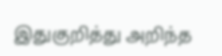இதுகுறித்து அறிந்த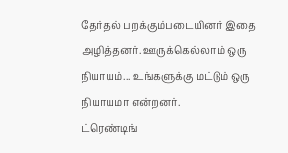தேர்தல் பறக்கும்படையினர் இதை அழித்தனர். ஊருக்கெல்லாம் ஒரு நியாயம்... உங்களுக்கு மட்டும் ஒரு நியாயமா என்றனர்.
ட்ரெண்டிங்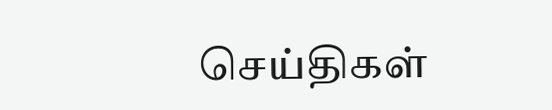செய்திகள்